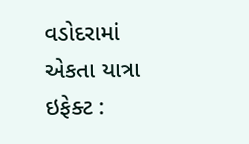વડોદરામાં એકતા યાત્રા ઇફેક્ટ :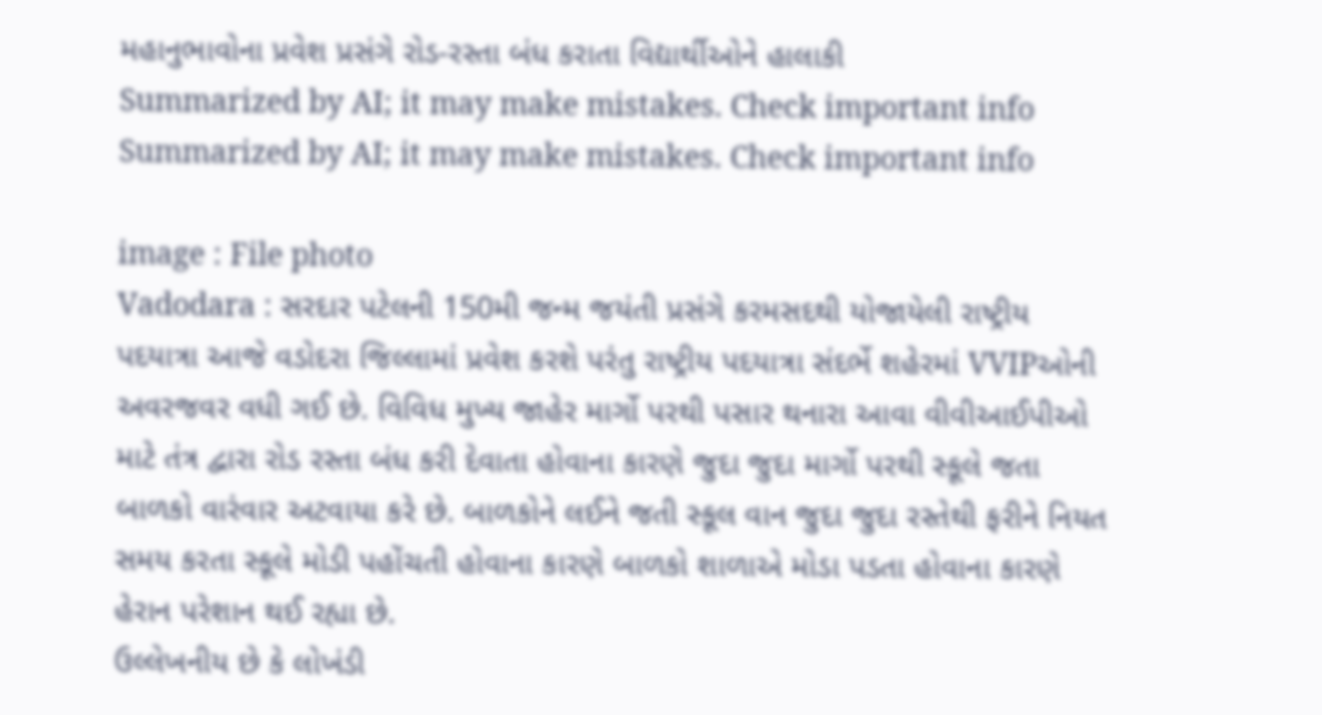મહાનુભાવોના પ્રવેશ પ્રસંગે રોડ-રસ્તા બંધ કરાતા વિદ્યાર્થીઓને હાલાકી
Summarized by AI; it may make mistakes. Check important info
Summarized by AI; it may make mistakes. Check important info

image : File photo
Vadodara : સરદાર પટેલની 150મી જન્મ જયંતી પ્રસંગે કરમસદથી યોજાયેલી રાષ્ટ્રીય પદયાત્રા આજે વડોદરા જિલ્લામાં પ્રવેશ કરશે પરંતુ રાષ્ટ્રીય પદયાત્રા સંદર્ભે શહેરમાં VVIPઓની અવરજવર વધી ગઈ છે. વિવિધ મુખ્ય જાહેર માર્ગો પરથી પસાર થનારા આવા વીવીઆઈપીઓ માટે તંત્ર દ્વારા રોડ રસ્તા બંધ કરી દેવાતા હોવાના કારણે જુદા જુદા માર્ગો પરથી સ્કૂલે જતા બાળકો વારંવાર અટવાયા કરે છે. બાળકોને લઈને જતી સ્કૂલ વાન જુદા જુદા રસ્તેથી ફરીને નિયત સમય કરતા સ્કૂલે મોડી પહોંચતી હોવાના કારણે બાળકો શાળાએ મોડા પડતા હોવાના કારણે હેરાન પરેશાન થઈ રહ્યા છે.
ઉલ્લેખનીય છે કે લોખંડી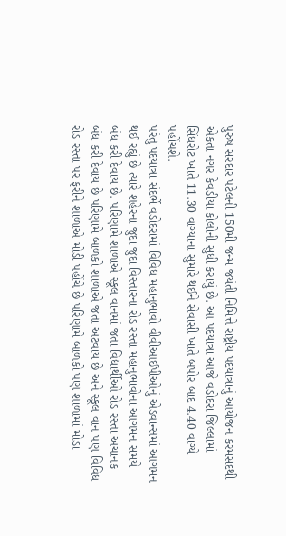પુરુષ સરદાર પટેલની 150મી જન્મ જયંતી નિમિત્તે રાષ્ટ્રીય પદયાત્રાનું આયોજન કરમસદથી એકતા નગર કેવડીયા કોલોની સુધી કરાયું છે. આ પદયાત્રા આજે વડોદરા જિલ્લામાં સિંધરોટ ખાતે 11.30 વાગ્યાના સુમારે થઈને સેવાસી ખાતે બપોર બાદ 4.40 વાગ્યે પહોંચશે.
પરંતુ પદયાત્રા સંદર્ભે વડોદરામાં વિવિધ મહાનુભાવો વીવીઆઈપીઓનું એડવાન્સમાં આગમન થઈ રહ્યું છે ત્યારે શહેરના જુદા જુદા વિસ્તારના રોડ રસ્તા મહાનુભાવોના આગમન સમયે બંધ કરી દેવાય છે. પરિણામે શાળાએ સ્કૂલ વાનમાં જતા વિદ્યાર્થીઓ રોડ રસ્તા અચાનક બંધ કરી દેવાય છે પરિણામે બાળકો શાળાએ જતા અટવાય છે અને સ્કૂલ વાન પણ વિવિધ રોડ રસ્તા પર ફરીને શાળાએ મોડી પહોંચે છે પરિણામે બાળકો પણ શાળામાં મોડા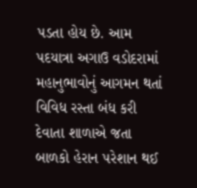પડતા હોય છે. આમ પદયાત્રા અગાઉ વડોદરામાં મહાનુભાવોનું આગમન થતાં વિવિધ રસ્તા બંધ કરી દેવાતા શાળાએ જતા બાળકો હેરાન પરેશાન થઈ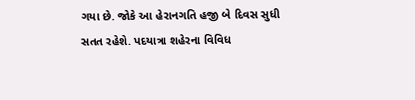ગયા છે. જોકે આ હેરાનગતિ હજી બે દિવસ સુધી સતત રહેશે. પદયાત્રા શહેરના વિવિધ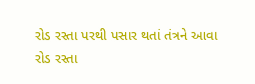રોડ રસ્તા પરથી પસાર થતાં તંત્રને આવા રોડ રસ્તા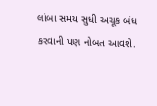લાંબા સમય સુધી અચૂક બંધ કરવાની પણ નોબત આવશે.